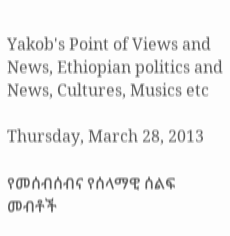Yakob's Point of Views and News, Ethiopian politics and News, Cultures, Musics etc

Thursday, March 28, 2013

የመሰብሰብና የሰላማዊ ሰልፍ መብቶች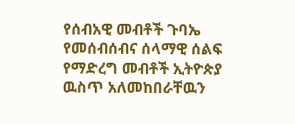የሰብአዊ መብቶች ጉባኤ የመሰብሰብና ሰላማዊ ሰልፍ የማድረግ መብቶች ኢትዮጵያ ዉስጥ አለመከበራቸዉን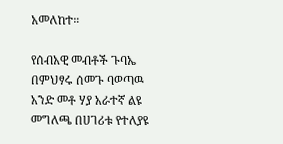አመለከተ።

የሰብአዊ መብቶች ጉባኤ በምህፃሩ ሰመጉ ባወጣዉ አንድ መቶ ሃያ አራተኛ ልዩ መግለጫ በሀገሪቱ የተለያዩ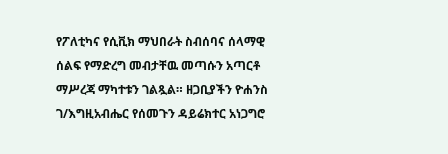የፖለቲካና የሲቪክ ማህበራት ስብሰባና ሰላማዊ ሰልፍ የማድረግ መብታቸዉ መጣሱን አጣርቶ ማሥረጃ ማካተቱን ገልጿል። ዘጋቢያችን ዮሐንስ ገ/እግዚአብሔር የሰመጉን ዳይሬክተር አነጋግሮ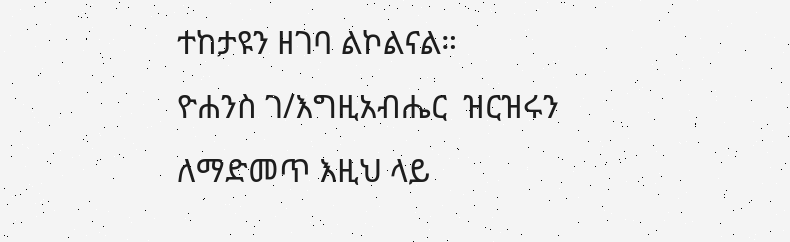ተከታዩን ዘገባ ልኮልናል።
ዮሐንስ ገ/እግዚአብሔር  ዝርዝሩን ለማድመጥ እዚህ ላይ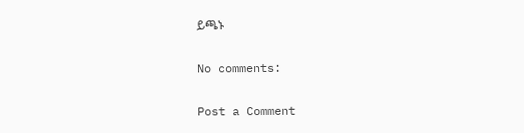ይጫኑ

No comments:

Post a Comment